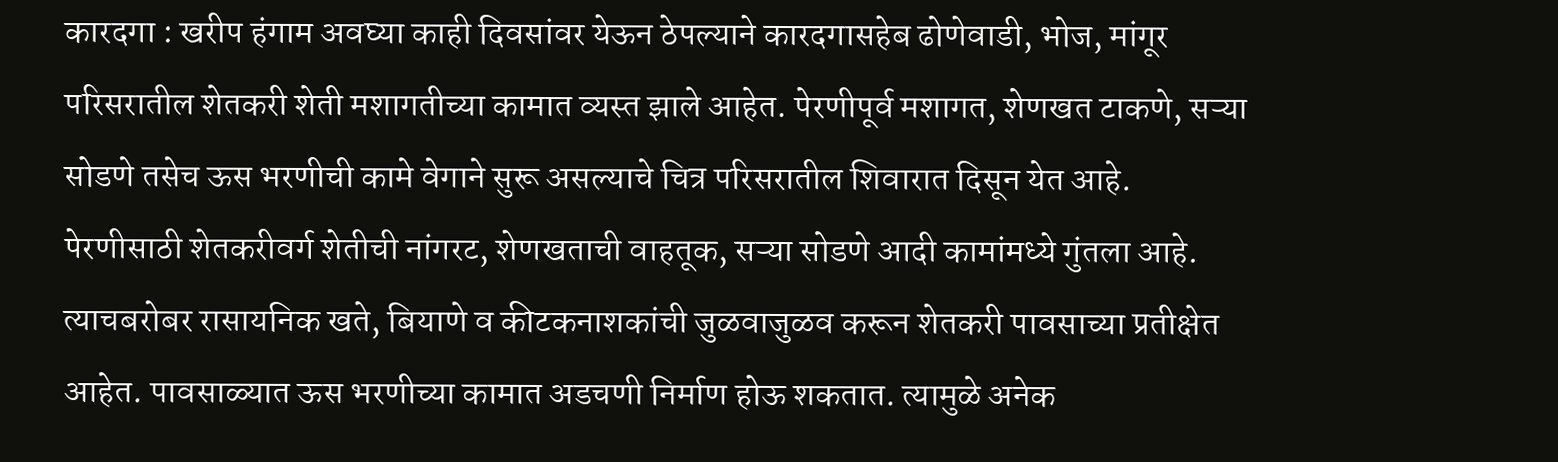कारदगा : खरीप हंगाम अवघ्या काही दिवसांवर येऊन ठेपल्याने कारदगासहेब ढोणेवाडी, भोज, मांगूर परिसरातील शेतकरी शेती मशागतीच्या कामात व्यस्त झाले आहेत. पेरणीपूर्व मशागत, शेणखत टाकणे, सऱ्या सोडणे तसेच ऊस भरणीची कामे वेगाने सुरू असल्याचे चित्र परिसरातील शिवारात दिसून येत आहे.
पेरणीसाठी शेतकरीवर्ग शेतीची नांगरट, शेणखताची वाहतूक, सऱ्या सोडणे आदी कामांमध्ये गुंतला आहे. त्याचबरोबर रासायनिक खते, बियाणे व कीटकनाशकांची जुळवाजुळव करून शेतकरी पावसाच्या प्रतीक्षेत आहेत. पावसाळ्यात ऊस भरणीच्या कामात अडचणी निर्माण होऊ शकतात. त्यामुळे अनेक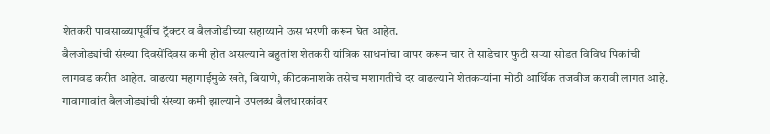शेतकरी पावसाळ्यापूर्वीच ट्रॅक्टर व बैलजोडीच्या सहाय्याने ऊस भरणी करून घेत आहेत.
बैलजोड्यांची संख्या दिवसेंदिवस कमी होत असल्याने बहुतांश शेतकरी यांत्रिक साधनांचा वापर करून चार ते साडेचार फुटी सऱ्या सोडत विविध पिकांची लागवड करीत आहेत. वाढत्या महागाईमुळे खते, बियाणे, कीटकनाशके तसेच मशागतीचे दर वाढल्याने शेतकऱ्यांना मोठी आर्थिक तजवीज करावी लागत आहे. गावागावांत बैलजोड्यांची संख्या कमी झाल्याने उपलब्ध बैलधारकांवर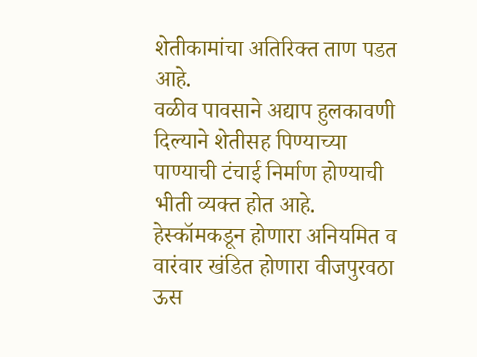शेतीकामांचा अतिरिक्त ताण पडत आहे.
वळीव पावसाने अद्याप हुलकावणी दिल्याने शेतीसह पिण्याच्या पाण्याची टंचाई निर्माण होण्याची भीती व्यक्त होत आहे. हेस्कॉमकडून होणारा अनियमित व वारंवार खंडित होणारा वीजपुरवठा ऊस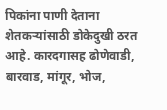पिकांना पाणी देताना शेतकऱ्यांसाठी डोकेदुखी ठरत आहे. कारदगासह ढोणेवाडी, बारवाड, मांगूर, भोज,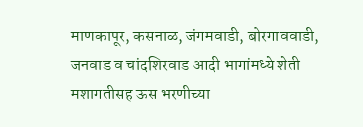माणकापूर, कसनाळ, जंगमवाडी, बोरगाववाडी, जनवाड व चांदशिरवाड आदी भागांमध्ये शेती मशागतीसह ऊस भरणीच्या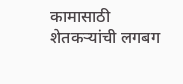कामासाठी शेतकऱ्यांची लगबग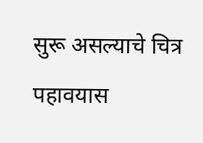सुरू असल्याचे चित्र पहावयास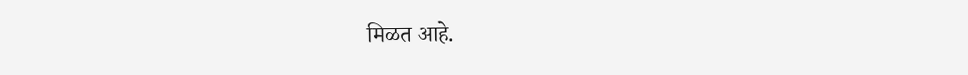मिळत आहे.